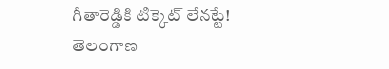గీతారెడ్డికి టిక్కెట్ లేనట్టే!
తెలంగాణ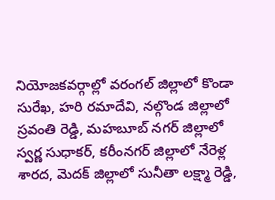నియోజకవర్గాల్లో వరంగల్ జిల్లాలో కొండా సురేఖ, హరి రమాదేవి, నల్గొండ జిల్లాలో స్రవంతి రెడ్డి, మహబూబ్ నగర్ జిల్లాలో స్వర్ణ సుధాకర్, కరీంనగర్ జిల్లాలో నేరెళ్ల శారద, మెదక్ జిల్లాలో సునీతా లక్ష్మా రెడ్డి,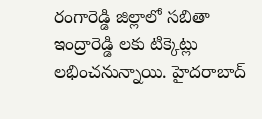రంగారెడ్డి జిల్లాలో సబితా ఇంద్రారెడ్డి లకు టిక్కెట్లు లభించనున్నాయి. హైదరాబాద్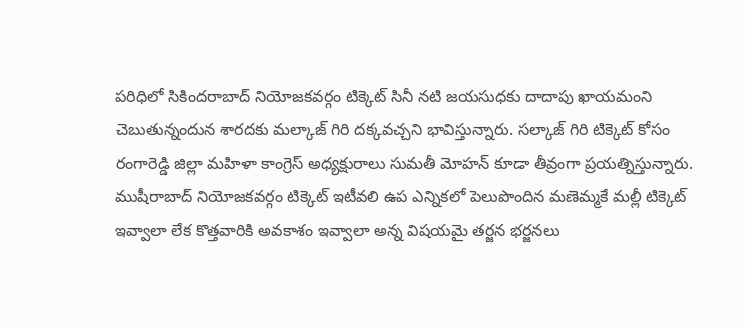పరిధిలో సికిందరాబాద్ నియోజకవర్గం టిక్కెట్ సినీ నటి జయసుధకు దాదాపు ఖాయమంని చెబుతున్నందున శారదకు మల్కాజ్ గిరి దక్కవచ్చని భావిస్తున్నారు. సల్కాజ్ గిరి టిక్కెట్ కోసం రంగారెడ్డి జిల్లా మహిళా కాంగ్రెస్ అధ్యక్షురాలు సుమతీ మోహన్ కూడా తీవ్రంగా ప్రయత్నిస్తున్నారు. ముషీరాబాద్ నియోజకవర్గం టిక్కెట్ ఇటీవలి ఉప ఎన్నికలో పెలుపొందిన మణెమ్మకే మల్లీ టిక్కెట్ ఇవ్వాలా లేక కొత్తవారికి అవకాశం ఇవ్వాలా అన్న విషయమై తర్జన భర్జనలు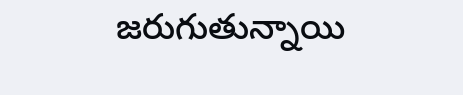జరుగుతున్నాయి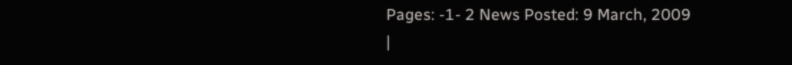Pages: -1- 2 News Posted: 9 March, 2009
|